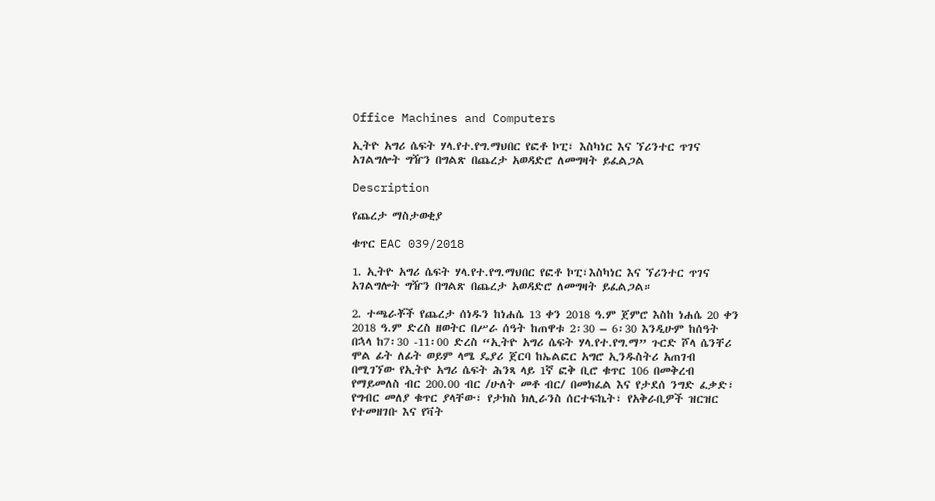Office Machines and Computers

ኢትዮ አግሪ ሴፍት ሃላ.የተ.የግ.ማህበር የፎቶ ኮፒ፣ እስካነር እና ኘሪንተር ጥገና አገልግሎት ግዥን በግልጽ በጨረታ አወዳድሮ ለመግዛት ይፈልጋል

Description

የጨረታ ማስታወቂያ

ቁጥር EAC 039/2018

1. ኢትዮ አግሪ ሴፍት ሃላ.የተ.የግ.ማህበር የፎቶ ኮፒ፣እስካነር እና ኘሪንተር ጥገና አገልግሎት ግዥን በግልጽ በጨረታ አወዳድሮ ለመግዛት ይፈልጋል።

2. ተጫራቾች የጨረታ ሰነዱን ከነሐሴ 13 ቀን 2018 ዓ.ም ጀምሮ እስከ ነሐሴ 20 ቀን 2018 ዓ.ም ድረስ ዘወትር በሥራ ሰዓት ከጠዋቱ 2፡30 – 6፡30 እንዲሁም ከሰዓት በኋላ ከ7፡30 -11፡00 ድረስ “ኢትዮ አግሪ ሴፍት ሃላ.የተ.የግ.ማ” ጉርድ ሾላ ሴንቸሪ ሞል ፊት ለፊት ወይም ላሜ ዴያሪ ጀርባ ከኤልፎር አግሮ ኢንዱስትሪ አጠገብ በሚገኘው የኢትዮ አግሪ ሴፍት ሕንጻ ላይ 1ኛ ፎቅ ቢሮ ቁጥር 106 በመቅረብ የማይመለስ ብር 200.00 ብር /ሁለት መቶ ብር/ በመክፈል እና የታደሰ ንግድ ፈቃድ፣ የግብር መለያ ቁጥር ያላቸው፣ የታክስ ክሊራንስ ሰርተፍኬት፣ የአቅራቢዎች ዝርዝር የተመዘገቡ እና የቫት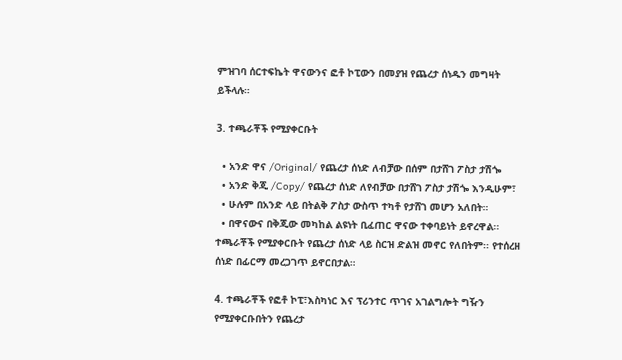ምዝገባ ሰርተፍኬት ዋናውንና ፎቶ ኮፒውን በመያዝ የጨረታ ሰነዱን መግዛት ይችላሉ።

3. ተጫራቾች የሚያቀርቡት

  • አንድ ዋና /Original/ የጨረታ ሰነድ ለብቻው በሰም በታሸገ ፖስታ ታሽጐ
  • አንድ ቅጂ /Copy/ የጨረታ ሰነድ ለየብቻው በታሸገ ፖስታ ታሽጐ እንዲሁም፣
  • ሁሉም በአንድ ላይ በትልቅ ፖስታ ውስጥ ተካቶ የታሸገ መሆን አለበት።
  • በዋናውና በቅጂው መካከል ልዩነት ቢፈጠር ዋናው ተቀባይነት ይኖረዋል፡፡ ተጫራቾች የሚያቀርቡት የጨረታ ሰነድ ላይ ስርዝ ድልዝ መኖር የለበትም፡፡ የተሰረዘ ሰነድ በፊርማ መረጋገጥ ይኖርበታል።

4. ተጫራቾች የፎቶ ኮፒ፣እስካነር እና ፕሪንተር ጥገና አገልግሎት ግዥን የሚያቀርቡበትን የጨረታ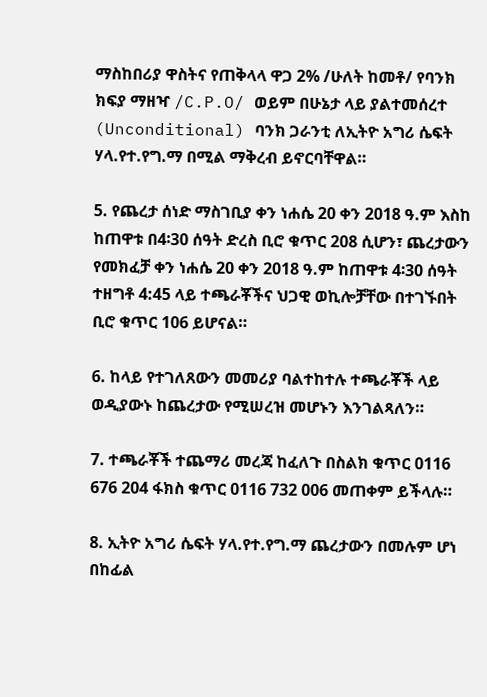ማስከበሪያ ዋስትና የጠቅላላ ዋጋ 2% /ሁለት ከመቶ/ የባንክ ክፍያ ማዘዣ /C.P.O/ ወይም በሁኔታ ላይ ያልተመሰረተ (Unconditional) ባንክ ጋራንቲ ለኢትዮ አግሪ ሴፍት ሃላ.የተ.የግ.ማ በሚል ማቅረብ ይኖርባቸዋል።

5. የጨረታ ሰነድ ማስገቢያ ቀን ነሐሴ 20 ቀን 2018 ዓ.ም እስከ ከጠዋቱ በ4፡30 ሰዓት ድረስ ቢሮ ቁጥር 208 ሲሆን፣ ጨረታውን የመክፈቻ ቀን ነሐሴ 20 ቀን 2018 ዓ.ም ከጠዋቱ 4፡30 ሰዓት ተዘግቶ 4:45 ላይ ተጫራቾችና ህጋዊ ወኪሎቻቸው በተገኙበት ቢሮ ቁጥር 106 ይሆናል።

6. ከላይ የተገለጸውን መመሪያ ባልተከተሉ ተጫራቾች ላይ ወዲያውኑ ከጨረታው የሚሠረዝ መሆኑን እንገልጻለን።

7. ተጫራቾች ተጨማሪ መረጃ ከፈለጉ በስልክ ቁጥር 0116 676 204 ፋክስ ቁጥር 0116 732 006 መጠቀም ይችላሉ።

8. ኢትዮ አግሪ ሴፍት ሃላ.የተ.የግ.ማ ጨረታውን በመሉም ሆነ በከፊል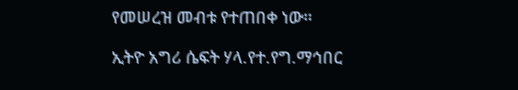የመሠረዝ መብቱ የተጠበቀ ነው።

ኢትዮ አግሪ ሴፍት ሃላ.የተ.የግ.ማኅበር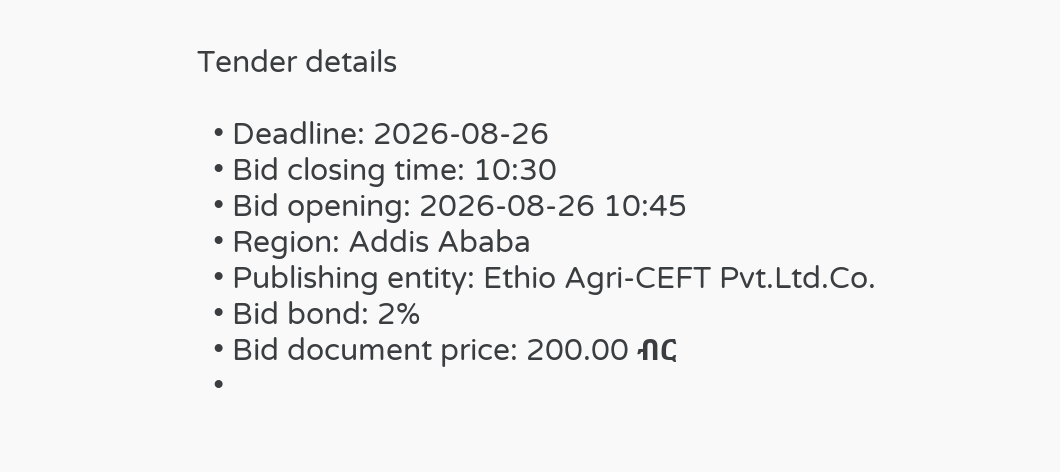Tender details

  • Deadline: 2026-08-26
  • Bid closing time: 10:30
  • Bid opening: 2026-08-26 10:45
  • Region: Addis Ababa
  • Publishing entity: Ethio Agri-CEFT Pvt.Ltd.Co.
  • Bid bond: 2%
  • Bid document price: 200.00 ብር
  •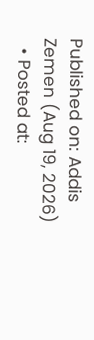Published on: Addis Zemen (Aug 19, 2026)
  • Posted at: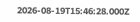2026-08-19T15:46:28.000Z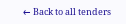← Back to all tenders